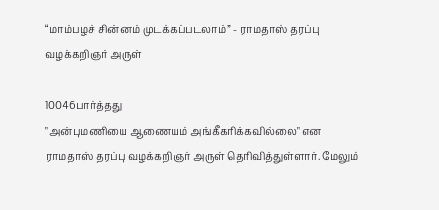“மாம்பழச் சின்னம் முடக்கப்படலாம்” - ராமதாஸ் தரப்பு வழக்கறிஞர் அருள்

10046பார்த்தது
"அன்புமணியை ஆணையம் அங்கீகரிக்கவில்லை" என ராமதாஸ் தரப்பு வழக்கறிஞர் அருள் தெரிவித்துள்ளார். மேலும்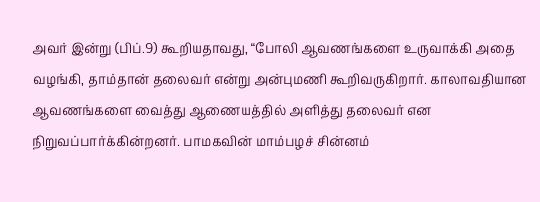அவர் இன்று (பிப்.9) கூறியதாவது, “போலி ஆவணங்களை உருவாக்கி அதை வழங்கி, தாம்தான் தலைவர் என்று அன்புமணி கூறிவருகிறார். காலாவதியான ஆவணங்களை வைத்து ஆணையத்தில் அளித்து தலைவர் என நிறுவப்பார்க்கின்றனர். பாமகவின் மாம்பழச் சின்னம்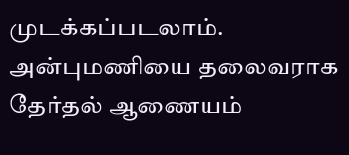முடக்கப்படலாம். அன்புமணியை தலைவராக தேர்தல் ஆணையம்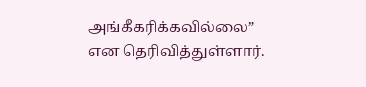அங்கீகரிக்கவில்லை” என தெரிவித்துள்ளார்.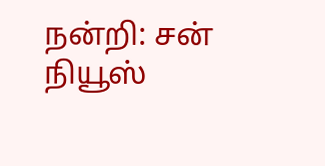நன்றி: சன் நியூஸ்